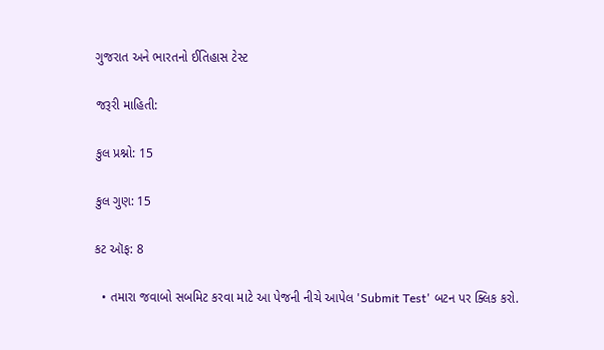ગુજરાત અને ભારતનો ઈતિહાસ ટેસ્ટ

જરૂરી માહિતી:

કુલ પ્રશ્નો: 15

કુલ ગુણ: 15

કટ ઑફ: 8

  • તમારા જવાબો સબમિટ કરવા માટે આ પેજની નીચે આપેલ 'Submit Test' બટન પર ક્લિક કરો.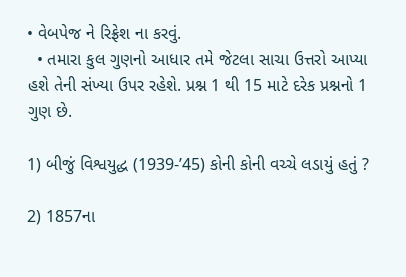• વેબપેજ ને રિફ્રેશ ના કરવું.
  • તમારા કુલ ગુણનો આધાર તમે જેટલા સાચા ઉત્તરો આપ્યા હશે તેની સંખ્યા ઉપર રહેશે. પ્રશ્ન 1 થી 15 માટે દરેક પ્રશ્નનો 1 ગુણ છે.

1) બીજું વિશ્વયુદ્ધ (1939-’45) કોની કોની વચ્ચે લડાયું હતું ?

2) 1857ના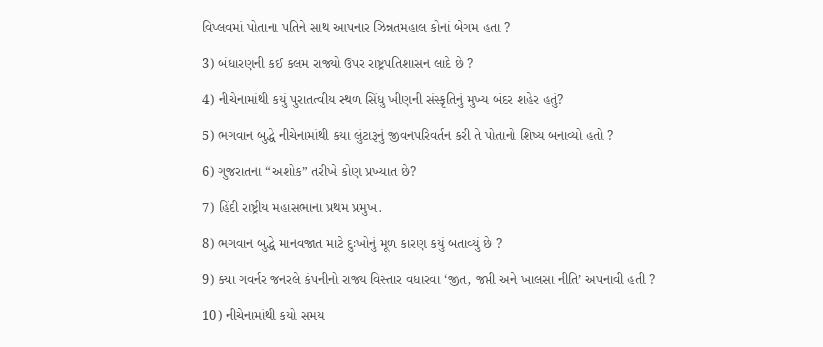વિપ્લવમાં પોતાના પતિને સાથ આપનાર ઝિન્નતમહાલ કોનાં બેગમ હતા ?

3) બંધારણની કઈ કલમ રાજ્યો ઉપર રાષ્ટ્રપતિશાસન લાદે છે ?

4) નીચેનામાંથી કયું પુરાતત્વીય સ્થળ સિંધુ ખીણની સંસ્કૃતિનું મુખ્ય બંદર શહેર હતું?

5) ભગવાન બુદ્ધે નીચેનામાંથી કયા લુંટારૂનું જીવનપરિવર્તન કરી તે પોતાનો શિષ્ય બનાવ્યો હતો ?

6) ગુજરાતના “અશોક” તરીખે કોણ પ્રખ્યાત છે?

7) હિંદી રાષ્ટ્રીય મહાસભાના પ્રથમ પ્રમુખ.

8) ભગવાન બુદ્ધે માનવજાત માટે દુઃખોનું મૂળ કારણ કયું બતાવ્યું છે ?

9) ક્યા ગવર્નર જનરલે કંપનીનો રાજ્ય વિસ્તાર વધારવા ‘જીત, જપ્તી અને ખાલસા નીતિ’ અપનાવી હતી ?

10) નીચેનામાંથી કયો સમય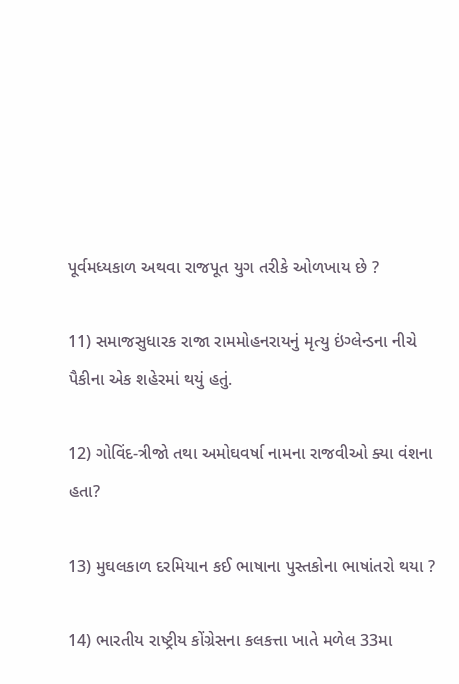પૂર્વમધ્યકાળ અથવા રાજપૂત યુગ તરીકે ઓળખાય છે ?

11) સમાજસુધારક રાજા રામમોહનરાયનું મૃત્યુ ઇંગ્લેન્ડના નીચે પૈકીના એક શહેરમાં થયું હતું.

12) ગોવિંદ-ત્રીજો તથા અમોઘવર્ષા નામના રાજવીઓ ક્યા વંશના હતા?

13) મુઘલકાળ દરમિયાન કઈ ભાષાના પુસ્તકોના ભાષાંતરો થયા ?

14) ભારતીય રાષ્ટ્રીય કોંગ્રેસના કલકત્તા ખાતે મળેલ 33મા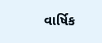વાર્ષિક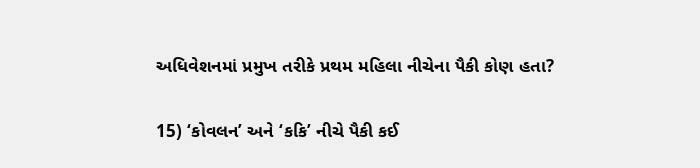અધિવેશનમાં પ્રમુખ તરીકે પ્રથમ મહિલા નીચેના પૈકી કોણ હતા?

15) ‘કોવલન’ અને ‘કકિ’ નીચે પૈકી કઈ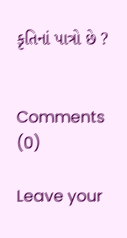કૃતિનાં પાત્રો છે ?


Comments (0)

Leave your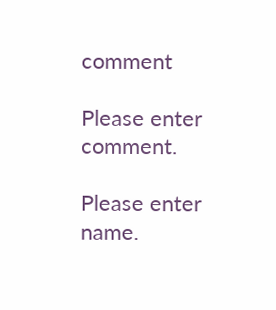comment

Please enter comment.

Please enter name.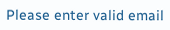Please enter valid email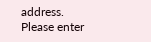address.
Please enter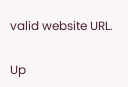valid website URL.

Up